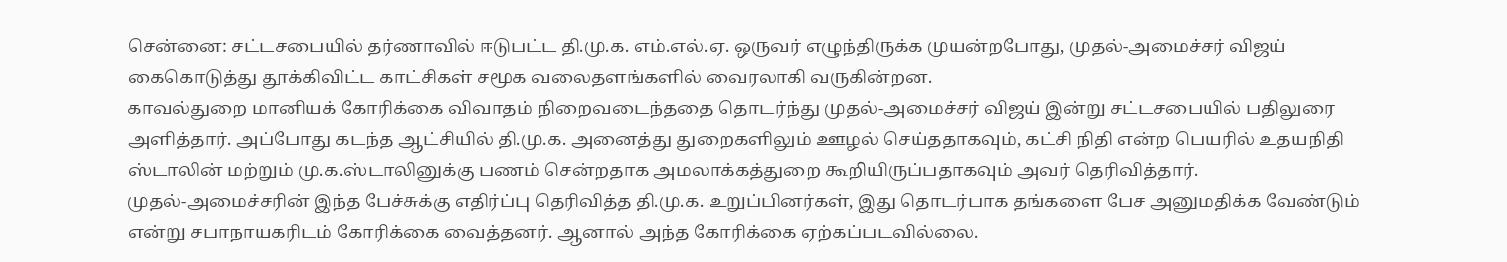சென்னை: சட்டசபையில் தர்ணாவில் ஈடுபட்ட தி.மு.க. எம்.எல்.ஏ. ஒருவர் எழுந்திருக்க முயன்றபோது, முதல்-அமைச்சர் விஜய் கைகொடுத்து தூக்கிவிட்ட காட்சிகள் சமூக வலைதளங்களில் வைரலாகி வருகின்றன.
காவல்துறை மானியக் கோரிக்கை விவாதம் நிறைவடைந்ததை தொடர்ந்து முதல்-அமைச்சர் விஜய் இன்று சட்டசபையில் பதிலுரை அளித்தார். அப்போது கடந்த ஆட்சியில் தி.மு.க. அனைத்து துறைகளிலும் ஊழல் செய்ததாகவும், கட்சி நிதி என்ற பெயரில் உதயநிதி ஸ்டாலின் மற்றும் மு.க.ஸ்டாலினுக்கு பணம் சென்றதாக அமலாக்கத்துறை கூறியிருப்பதாகவும் அவர் தெரிவித்தார்.
முதல்-அமைச்சரின் இந்த பேச்சுக்கு எதிர்ப்பு தெரிவித்த தி.மு.க. உறுப்பினர்கள், இது தொடர்பாக தங்களை பேச அனுமதிக்க வேண்டும் என்று சபாநாயகரிடம் கோரிக்கை வைத்தனர். ஆனால் அந்த கோரிக்கை ஏற்கப்படவில்லை.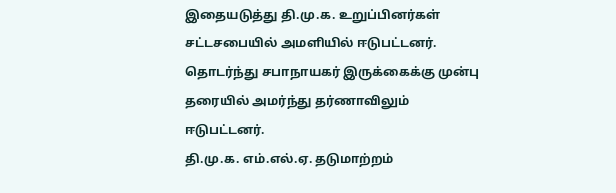இதையடுத்து தி.மு.க. உறுப்பினர்கள் சட்டசபையில் அமளியில் ஈடுபட்டனர். தொடர்ந்து சபாநாயகர் இருக்கைக்கு முன்பு தரையில் அமர்ந்து தர்ணாவிலும் ஈடுபட்டனர்.
தி.மு.க. எம்.எல்.ஏ. தடுமாற்றம்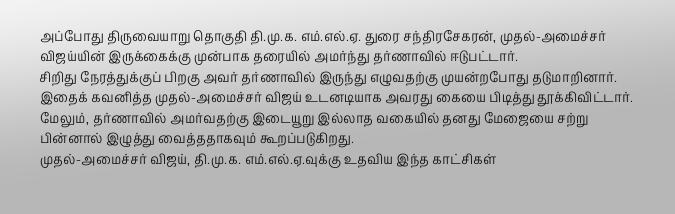அப்போது திருவையாறு தொகுதி தி.மு.க. எம்.எல்.ஏ. துரை சந்திரசேகரன், முதல்-அமைச்சர் விஜய்யின் இருக்கைக்கு முன்பாக தரையில் அமர்ந்து தர்ணாவில் ஈடுபட்டார்.
சிறிது நேரத்துக்குப் பிறகு அவர் தர்ணாவில் இருந்து எழுவதற்கு முயன்றபோது தடுமாறினார். இதைக் கவனித்த முதல்-அமைச்சர் விஜய் உடனடியாக அவரது கையை பிடித்து தூக்கிவிட்டார்.
மேலும், தர்ணாவில் அமர்வதற்கு இடையூறு இல்லாத வகையில் தனது மேஜையை சற்று பின்னால் இழுத்து வைத்ததாகவும் கூறப்படுகிறது.
முதல்-அமைச்சர் விஜய், தி.மு.க. எம்.எல்.ஏ.வுக்கு உதவிய இந்த காட்சிகள்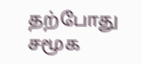தற்போது சமூக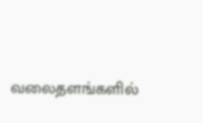வலைதளங்களில்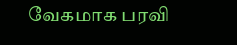வேகமாக பரவி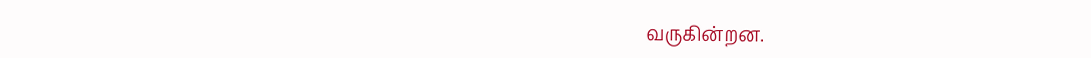வருகின்றன.